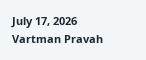July 17, 2026
Vartman Pravah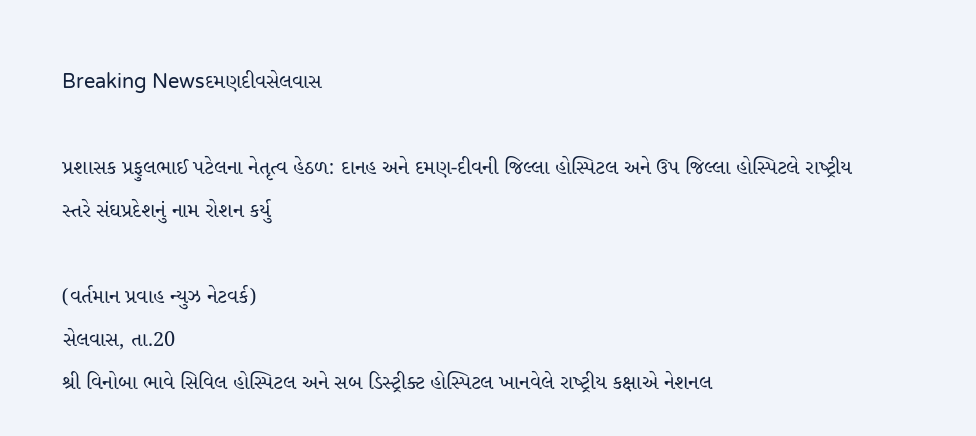Breaking Newsદમણદીવસેલવાસ

પ્રશાસક પ્રફુલભાઈ પટેલના નેતૃત્‍વ હેઠળ: દાનહ અને દમણ-દીવની જિલ્લા હોસ્‍પિટલ અને ઉપ જિલ્લા હોસ્‍પિટલે રાષ્‍ટ્રીય સ્‍તરે સંઘપ્રદેશનું નામ રોશન કર્યુ

(વર્તમાન પ્રવાહ ન્‍યુઝ નેટવર્ક)
સેલવાસ, તા.20
શ્રી વિનોબા ભાવે સિવિલ હોસ્‍પિટલ અને સબ ડિસ્‍ટ્રીક્‍ટ હોસ્‍પિટલ ખાનવેલે રાષ્‍ટ્રીય કક્ષાએ નેશનલ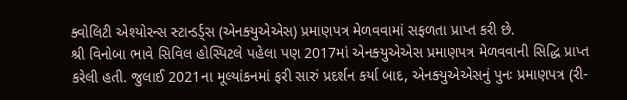ક્‍વોલિટી એશ્‍યોરન્‍સ સ્‍ટાન્‍ડર્ડ્‍સ (એનક્‍યુએએસ) પ્રમાણપત્ર મેળવવામાં સફળતા પ્રાપ્ત કરી છે.
શ્રી વિનોબા ભાવે સિવિલ હોસ્‍પિટલે પહેલા પણ 2017માં એનક્‍યુએએસ પ્રમાણપત્ર મેળવવાની સિદ્ધિ પ્રાપ્ત કરેલી હતી. જુલાઈ 2021ના મૂલ્‍યાંકનમાં ફરી સારું પ્રદર્શન કર્યા બાદ, એનક્‍યુએએસનું પુનઃ પ્રમાણપત્ર (રી-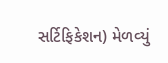સર્ટિફિકેશન) મેળવ્‍યું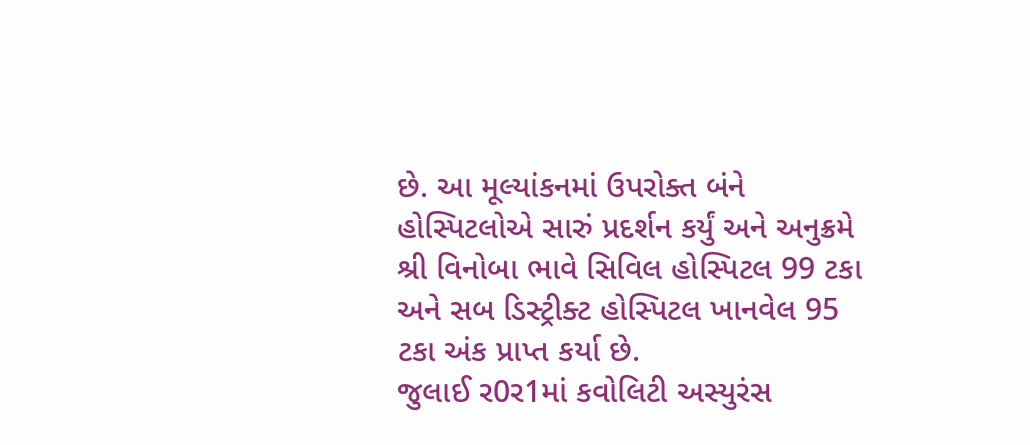છે. આ મૂલ્‍યાંકનમાં ઉપરોક્‍ત બંને હોસ્‍પિટલોએ સારું પ્રદર્શન કર્યું અને અનુક્રમે શ્રી વિનોબા ભાવે સિવિલ હોસ્‍પિટલ 99 ટકા અને સબ ડિસ્‍ટ્રીક્‍ટ હોસ્‍પિટલ ખાનવેલ 95 ટકા અંક પ્રાપ્ત કર્યા છે.
જુલાઈ ર0ર1માં કવોલિટી અસ્‍યુરંસ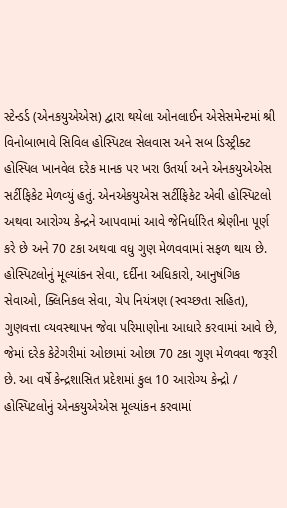સ્‍ટેન્‍ડર્ડ (એનકયુએએસ) દ્વારા થયેલા ઓનલાઈન એસેસમેન્‍ટમાં શ્રી વિનોબાભાવે સિવિલ હોસ્‍પિટલ સેલવાસ અને સબ ડિસ્‍ટ્રીક્‍ટ હોસ્‍પિલ ખાનવેલ દરેક માનક પર ખરા ઉતર્યા અને એનકયુએએસ સર્ટીફિકેટ મેળવ્‍યું હતું. એનએકયુએસ સર્ટીફિકેટ એવી હોસ્‍પિટલો અથવા આરોગ્‍ય કેન્‍દ્રને આપવામાં આવે જેનિર્ધારિત શ્રેણીના પૂર્ણ કરે છે અને 70 ટકા અથવા વધુ ગુણ મેળવવામાં સફળ થાય છે.
હોસ્‍પિટલોનું મૂલ્‍યાંકન સેવા, દર્દીના અધિકારો, આનુષંગિક સેવાઓ, ક્‍લિનિકલ સેવા, ચેપ નિયંત્રણ (સ્‍વચ્‍છતા સહિત), ગુણવત્તા વ્‍યવસ્‍થાપન જેવા પરિમાણોના આધારે કરવામાં આવે છે, જેમાં દરેક કેટેગરીમાં ઓછામાં ઓછા 70 ટકા ગુણ મેળવવા જરૂરી છે. આ વર્ષે કેન્‍દ્રશાસિત પ્રદેશમાં કુલ 10 આરોગ્‍ય કેન્‍દ્રો / હોસ્‍પિટલોનું એનકયુએએસ મૂલ્‍યાંકન કરવામાં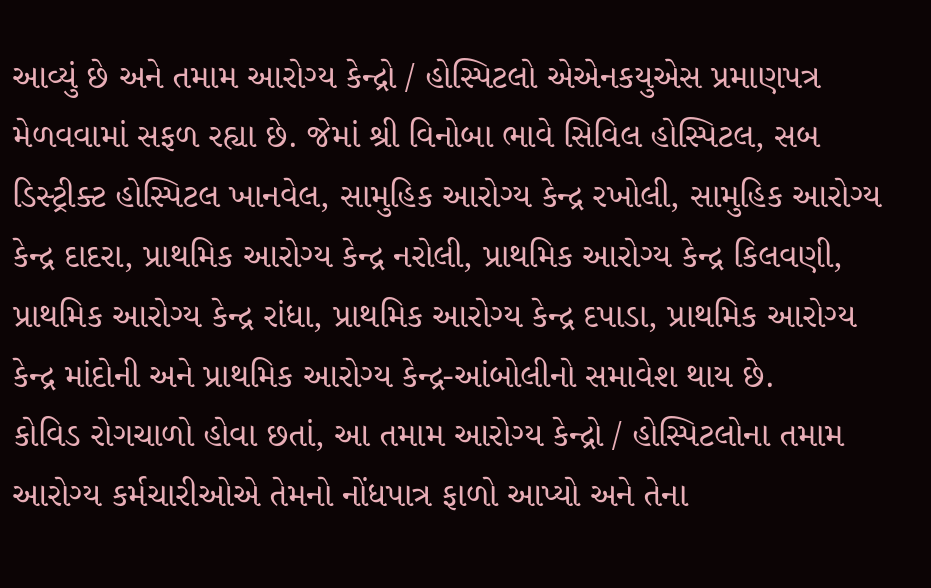આવ્‍યું છે અને તમામ આરોગ્‍ય કેન્‍દ્રો / હોસ્‍પિટલો એએનકયુએસ પ્રમાણપત્ર મેળવવામાં સફળ રહ્યા છે. જેમાં શ્રી વિનોબા ભાવે સિવિલ હોસ્‍પિટલ, સબ ડિસ્‍ટ્રીક્‍ટ હોસ્‍પિટલ ખાનવેલ, સામુહિક આરોગ્‍ય કેન્‍દ્ર રખોલી, સામુહિક આરોગ્‍ય કેન્‍દ્ર દાદરા, પ્રાથમિક આરોગ્‍ય કેન્‍દ્ર નરોલી, પ્રાથમિક આરોગ્‍ય કેન્‍દ્ર કિલવણી, પ્રાથમિક આરોગ્‍ય કેન્‍દ્ર રાંધા, પ્રાથમિક આરોગ્‍ય કેન્‍દ્ર દપાડા, પ્રાથમિક આરોગ્‍ય કેન્‍દ્ર માંદોની અને પ્રાથમિક આરોગ્‍ય કેન્‍દ્ર-આંબોલીનો સમાવેશ થાય છે.
કોવિડ રોગચાળો હોવા છતાં, આ તમામ આરોગ્‍ય કેન્‍દ્રો / હોસ્‍પિટલોના તમામ આરોગ્‍ય કર્મચારીઓએ તેમનો નોંધપાત્ર ફાળો આપ્‍યો અને તેના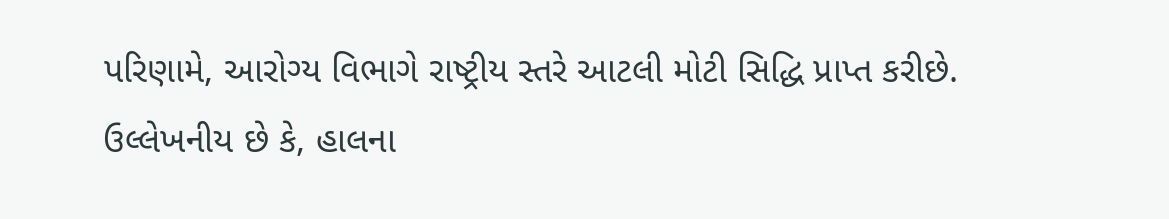પરિણામે, આરોગ્‍ય વિભાગે રાષ્‍ટ્રીય સ્‍તરે આટલી મોટી સિદ્ધિ પ્રાપ્ત કરીછે.
ઉલ્લેખનીય છે કે, હાલના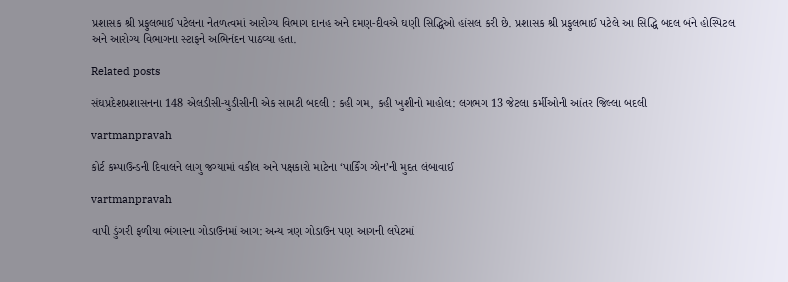પ્રશાસક શ્રી પ્રફુલભાઈ પટેલના નેતળત્‍વમાં આરોગ્‍ય વિભાગ દાનહ અને દમણ-દીવએ ઘણી સિદ્ધિઓ હાંસલ કરી છે. પ્રશાસક શ્રી પ્રફુલભાઈ પટેલે આ સિદ્ધિ બદલ બંને હોસ્‍પિટલ અને આરોગ્‍ય વિભાગના સ્‍ટાફને અભિનંદન પાઠવ્‍યા હતા.

Related posts

સંઘપ્રદેશપ્રશાસનના 148 એલડીસી-યુડીસીની એક સામટી બદલી : કહી ગમ, કહી ખુશીનો માહોલ: લગભગ 13 જેટલા કર્મીઓની આંતર જિલ્લા બદલી

vartmanpravah

કોર્ટ કમ્‍પાઉન્‍ડની દિવાલને લાગુ જગ્‍યામાં વકીલ અને પક્ષકારો માટેના ‘પાર્કિંગ ઝોન’ની મુદત લંબાવાઈ

vartmanpravah

વાપી ડુંગરી ફળીયા ભંગારના ગોડાઉનમાં આગ: અન્‍ય ત્રણ ગોડાઉન પણ આગની લપેટમાં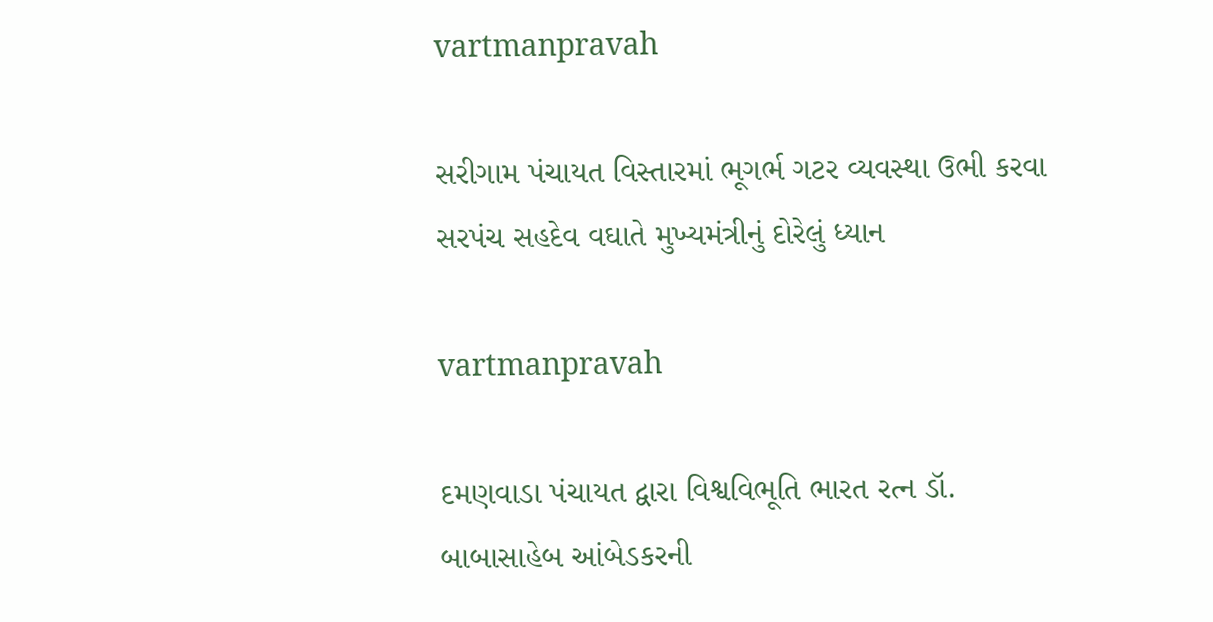vartmanpravah

સરીગામ પંચાયત વિસ્‍તારમાં ભૂગર્ભ ગટર વ્‍યવસ્‍થા ઉભી કરવા સરપંચ સહદેવ વઘાતે મુખ્‍યમંત્રીનું દોરેલું ધ્‍યાન

vartmanpravah

દમણવાડા પંચાયત દ્વારા વિશ્વવિભૂતિ ભારત રત્‍ન ડૉ. બાબાસાહેબ આંબેડકરની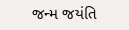જન્‍મ જયંતિ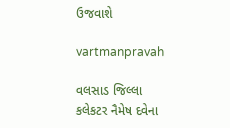ઉજવાશે

vartmanpravah

વલસાડ જિલ્લા કલેકટર નૈમેષ દવેના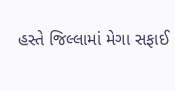હસ્‍તે જિલ્લામાં મેગા સફાઈ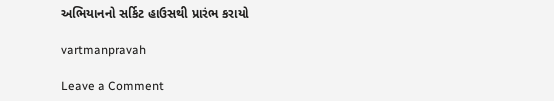અભિયાનનો સર્કિટ હાઉસથી પ્રારંભ કરાયો

vartmanpravah

Leave a Comment